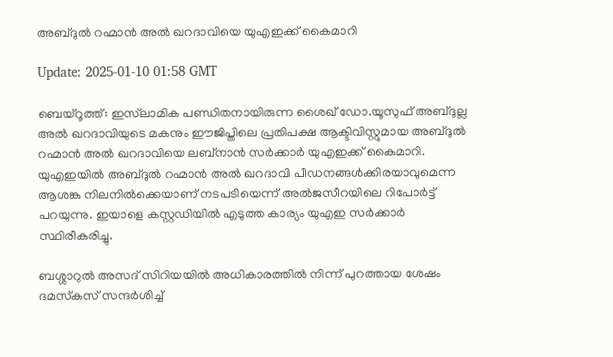അബ്ദുല്‍ റഹ്മാന്‍ അല്‍ ഖറദാവിയെ യുഎഇക്ക് കൈമാറി

Update: 2025-01-10 01:58 GMT

ബെയ്‌റൂത്ത്: ഇസ്‌ലാമിക പണ്ഡിതനായിരുന്ന ശൈഖ് ഡോ.യൂസുഫ് അബ്ദുല്ല അല്‍ ഖറദാവിയുടെ മകനും ഈജിപ്തിലെ പ്രതിപക്ഷ ആക്ടിവിസ്റ്റുമായ അബ്ദുല്‍ റഹ്മാന്‍ അല്‍ ഖറദാവിയെ ലബ്‌നാന്‍ സര്‍ക്കാര്‍ യുഎഇക്ക് കൈമാറി. യുഎഇയില്‍ അബ്ദുല്‍ റഹ്മാന്‍ അല്‍ ഖറദാവി പീഡനങ്ങള്‍ക്കിരയാവുമെന്ന ആശങ്ക നിലനില്‍ക്കെയാണ് നടപടിയെന്ന് അല്‍ജസീറയിലെ റിപോര്‍ട്ട് പറയുന്നു. ഇയാളെ കസ്റ്റഡിയില്‍ എടുത്ത കാര്യം യുഎഇ സര്‍ക്കാര്‍ സ്ഥിരീകരിച്ചു.

ബശ്ശാറുല്‍ അസദ് സിറിയയില്‍ അധികാരത്തില്‍ നിന്ന് പുറത്തായ ശേഷം ദമസ്‌കസ് സന്ദര്‍ശിച്ച്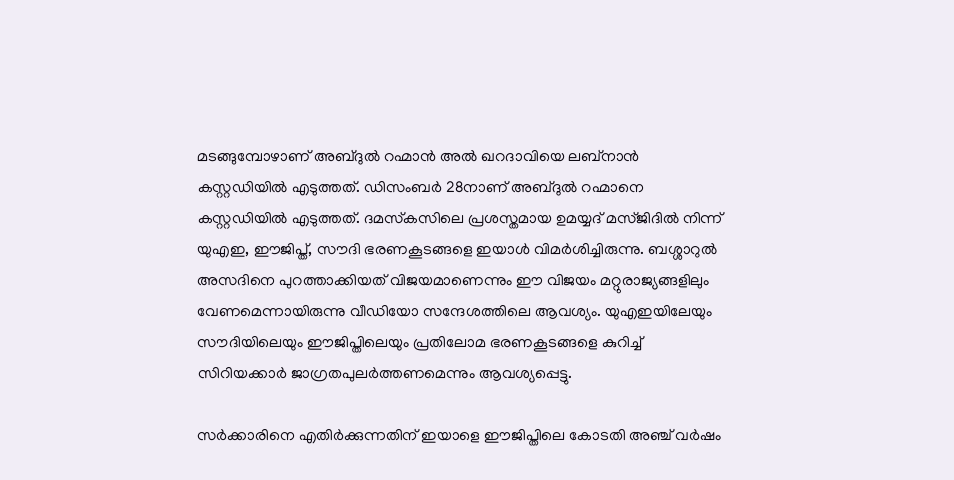മടങ്ങുമ്പോഴാണ് അബ്ദുല്‍ റഹ്മാന്‍ അല്‍ ഖറദാവിയെ ലബ്‌നാന്‍ കസ്റ്റഡിയില്‍ എടുത്തത്. ഡിസംബര്‍ 28നാണ് അബ്ദുല്‍ റഹ്മാനെ കസ്റ്റഡിയില്‍ എടുത്തത്. ദമസ്‌കസിലെ പ്രശസ്തമായ ഉമയ്യദ് മസ്ജിദില്‍ നിന്ന് യുഎഇ, ഈജിപ്ത്, സൗദി ഭരണകൂടങ്ങളെ ഇയാള്‍ വിമര്‍ശിച്ചിരുന്നു. ബശ്ശാറുല്‍ അസദിനെ പുറത്താക്കിയത് വിജയമാണെന്നും ഈ വിജയം മറ്റുരാജ്യങ്ങളിലും വേണമെന്നായിരുന്നു വീഡിയോ സന്ദേശത്തിലെ ആവശ്യം. യുഎഇയിലേയും സൗദിയിലെയും ഈജിപ്തിലെയും പ്രതിലോമ ഭരണകൂടങ്ങളെ കുറിച്ച് സിറിയക്കാര്‍ ജാഗ്രതപുലര്‍ത്തണമെന്നും ആവശ്യപ്പെട്ടു.

സര്‍ക്കാരിനെ എതിര്‍ക്കുന്നതിന് ഇയാളെ ഈജിപ്തിലെ കോടതി അഞ്ച് വര്‍ഷം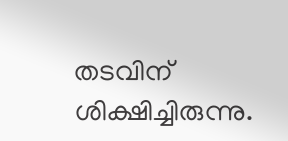തടവിന് ശിക്ഷിച്ചിരുന്നു.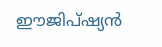ഈജിപ്ഷ്യന്‍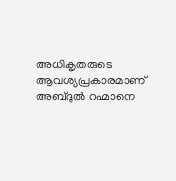അധികൃതരുടെ ആവശ്യപ്രകാരമാണ് അബ്ദുല്‍ റഹ്മാനെ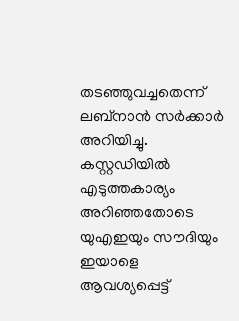തടഞ്ഞുവച്ചതെന്ന് ലബ്‌നാന്‍ സര്‍ക്കാര്‍ അറിയിച്ചു. കസ്റ്റഡിയില്‍ എടുത്തകാര്യം അറിഞ്ഞതോടെ യുഎഇയും സൗദിയും ഇയാളെ ആവശ്യപ്പെട്ട്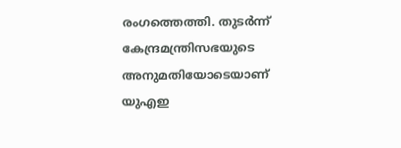രംഗത്തെത്തി. തുടര്‍ന്ന് കേന്ദ്രമന്ത്രിസഭയുടെ അനുമതിയോടെയാണ് യുഎഇ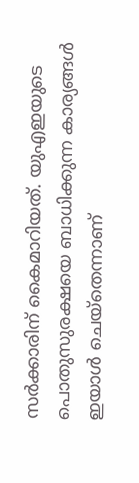സര്‍ക്കാരിന് കൈമാറിയത്. യുഎഇയുടെ പൊതുസുരക്ഷയെ ബാധിക്കുന്ന കാര്യങ്ങള്‍ ഇയാള്‍ ചെയ്‌തെന്നാണ്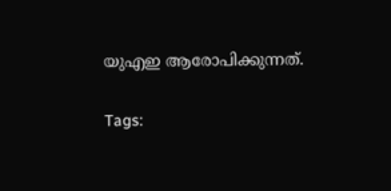യുഎഇ ആരോപിക്കുന്നത്.

Tags: